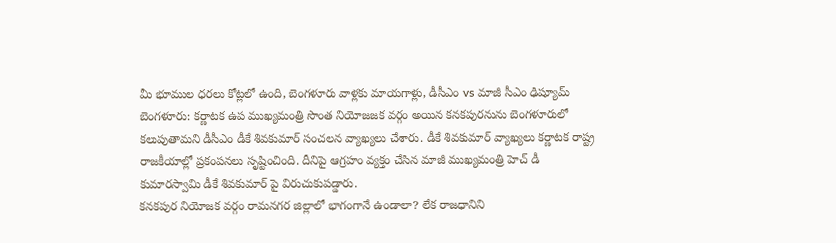మీ భూముల ధరలు కోట్లలో ఉంది, బెంగళూరు వాళ్లకు మాయగాళ్లు, డీసీఎం vs మాజీ సీఎం ఢిష్యూమ్
బెంగళూరు: కర్ణాటక ఉప ముఖ్యమంత్రి సొంత నియోజజక వర్గం అయిన కనకపురనును బెంగళూరులో కలుపుతామని డీసీఎం డీకే శివకుమార్ సంచలన వ్యాఖ్యలు చేశారు. డీకే శివకుమార్ వ్యాఖ్యలు కర్ణాటక రాష్ట్ర రాజకీయాల్లో ప్రకంపనలు సృష్టించింది. దీనిపై ఆగ్రహం వ్యక్తం చేసిన మాజీ ముఖ్యమంత్రి హెచ్ డీ కుమారస్వామి డీకే శివకుమార్ పై విరుచుకుపడ్డారు.
కనకపుర నియోజక వర్గం రామనగర జిల్లాలో భాగంగానే ఉండాలా? లేక రాజధానిని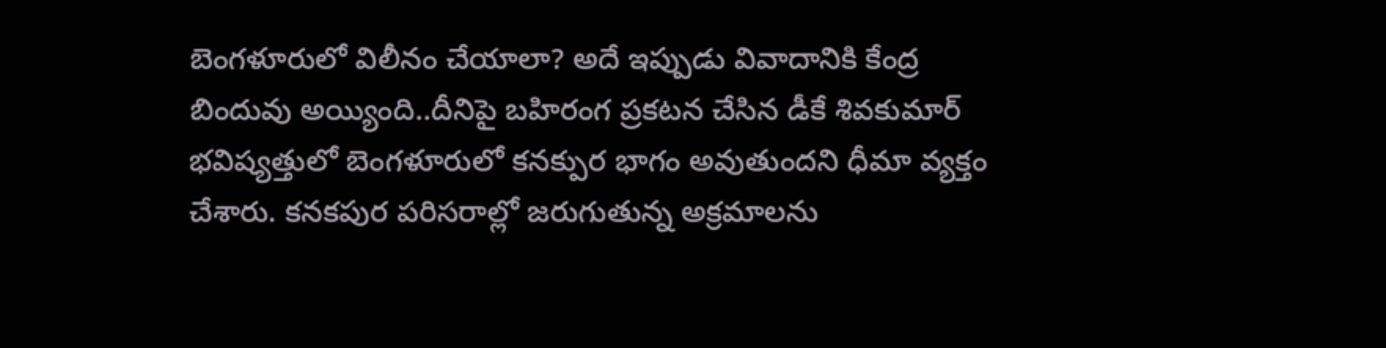బెంగళూరులో విలీనం చేయాలా? అదే ఇప్పుడు వివాదానికి కేంద్ర బిందువు అయ్యింది..దీనిపై బహిరంగ ప్రకటన చేసిన డీకే శివకుమార్ భవిష్యత్తులో బెంగళూరులో కనక్పుర భాగం అవుతుందని ధీమా వ్యక్తం చేశారు. కనకపుర పరిసరాల్లో జరుగుతున్న అక్రమాలను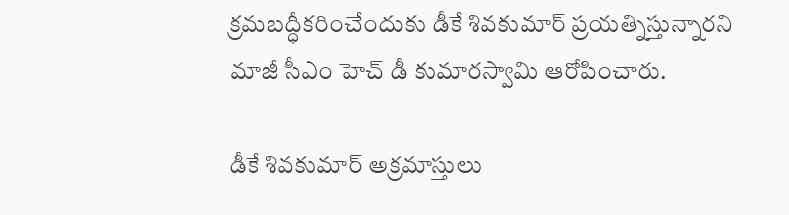క్రమబద్ధీకరించేందుకు డీకే శివకుమార్ ప్రయత్నిస్తున్నారని మాజీ సీఎం హెచ్ డీ కుమారస్వామి ఆరోపించారు.

డీకే శివకుమార్ అక్రమాస్తులు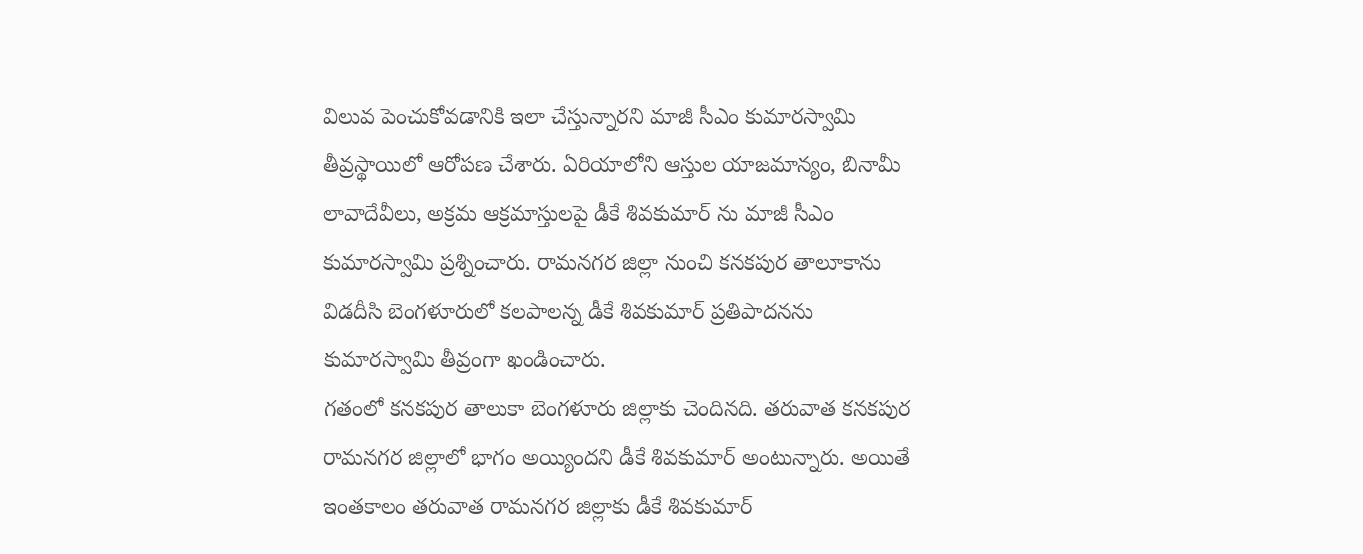విలువ పెంచుకోవడానికి ఇలా చేస్తున్నారని మాజీ సీఎం కుమారస్వామి తీవ్రస్థాయిలో ఆరోపణ చేశారు. ఏరియాలోని ఆస్తుల యాజమాన్యం, బినామీ లావాదేవీలు, అక్రమ ఆక్రమాస్తులపై డీకే శివకుమార్ ను మాజీ సీఎం కుమారస్వామి ప్రశ్నించారు. రామనగర జిల్లా నుంచి కనకపుర తాలూకాను విడదీసి బెంగళూరులో కలపాలన్న డీకే శివకుమార్ ప్రతిపాదనను కుమారస్వామి తీవ్రంగా ఖండించారు.
గతంలో కనకపుర తాలుకా బెంగళూరు జిల్లాకు చెందినది. తరువాత కనకపుర రామనగర జిల్లాలో భాగం అయ్యిందని డీకే శివకుమార్ అంటున్నారు. అయితే ఇంతకాలం తరువాత రామనగర జిల్లాకు డీకే శివకుమార్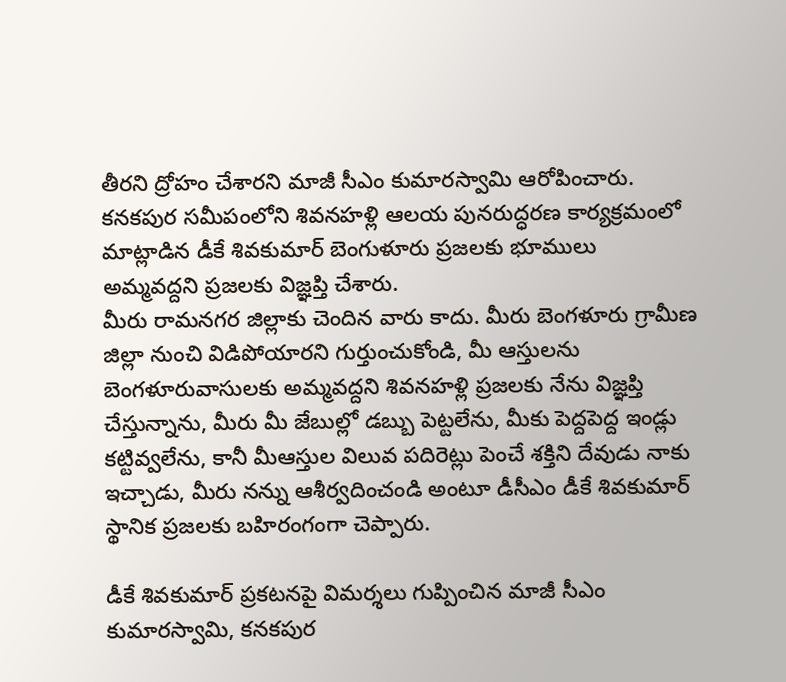తీరని ద్రోహం చేశారని మాజీ సీఎం కుమారస్వామి ఆరోపించారు. కనకపుర సమీపంలోని శివనహళ్లి ఆలయ పునరుద్ధరణ కార్యక్రమంలో మాట్లాడిన డీకే శివకుమార్ బెంగుళూరు ప్రజలకు భూములు అమ్మవద్దని ప్రజలకు విజ్ఞప్తి చేశారు.
మీరు రామనగర జిల్లాకు చెందిన వారు కాదు. మీరు బెంగళూరు గ్రామీణ జిల్లా నుంచి విడిపోయారని గుర్తుంచుకోండి, మీ ఆస్తులను బెంగళూరువాసులకు అమ్మవద్దని శివనహళ్లి ప్రజలకు నేను విజ్ఞప్తి చేస్తున్నాను, మీరు మీ జేబుల్లో డబ్బు పెట్టలేను, మీకు పెద్దపెద్ద ఇండ్లు కట్టివ్వలేను, కానీ మీఆస్తుల విలువ పదిరెట్లు పెంచే శక్తిని దేవుడు నాకు ఇచ్చాడు, మీరు నన్ను ఆశీర్వదించండి అంటూ డీసీఎం డీకే శివకుమార్ స్థానిక ప్రజలకు బహిరంగంగా చెప్పారు.

డీకే శివకుమార్ ప్రకటనపై విమర్శలు గుప్పించిన మాజీ సీఎం కుమారస్వామి, కనకపుర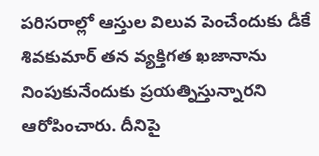పరిసరాల్లో ఆస్తుల విలువ పెంచేందుకు డీకే శివకుమార్ తన వ్యక్తిగత ఖజానాను నింపుకునేందుకు ప్రయత్నిస్తున్నారని ఆరోపించారు. దీనిపై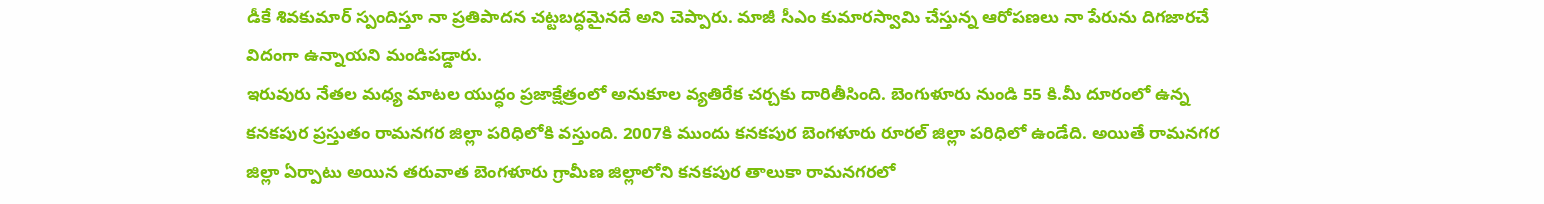డీకే శివకుమార్ స్పందిస్తూ నా ప్రతిపాదన చట్టబద్ధమైనదే అని చెప్పారు. మాజీ సీఎం కుమారస్వామి చేస్తున్న ఆరోపణలు నా పేరును దిగజారచే విదంగా ఉన్నాయని మండిపడ్డారు.
ఇరువురు నేతల మధ్య మాటల యుద్ధం ప్రజాక్షేత్రంలో అనుకూల వ్యతిరేక చర్చకు దారితీసింది. బెంగుళూరు నుండి 55 కి.మీ దూరంలో ఉన్న కనకపుర ప్రస్తుతం రామనగర జిల్లా పరిధిలోకి వస్తుంది. 2007కి ముందు కనకపుర బెంగళూరు రూరల్ జిల్లా పరిధిలో ఉండేది. అయితే రామనగర జిల్లా ఏర్పాటు అయిన తరువాత బెంగళూరు గ్రామీణ జిల్లాలోని కనకపుర తాలుకా రామనగరలో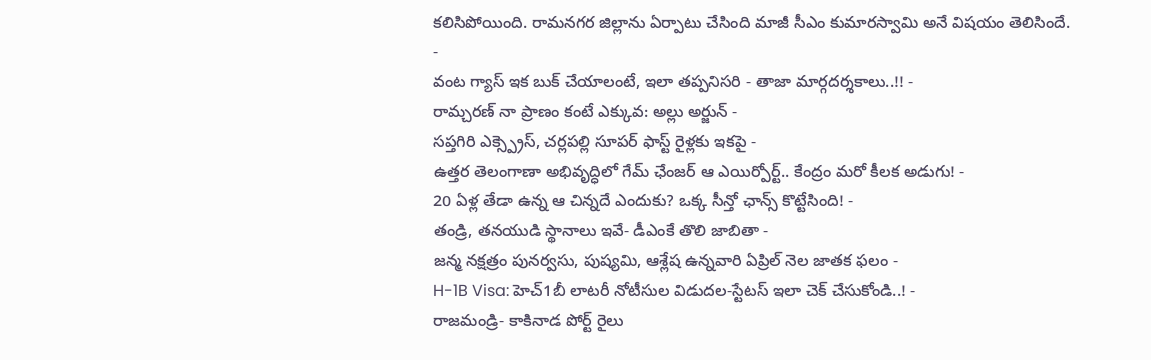కలిసిపోయింది. రామనగర జిల్లాను ఏర్పాటు చేసింది మాజీ సీఎం కుమారస్వామి అనే విషయం తెలిసిందే.
-
వంట గ్యాస్ ఇక బుక్ చేయాలంటే, ఇలా తప్పనిసరి - తాజా మార్గదర్శకాలు..!! -
రామ్చరణ్ నా ప్రాణం కంటే ఎక్కువ: అల్లు అర్జున్ -
సప్తగిరి ఎక్స్ప్రెస్, చర్లపల్లి సూపర్ ఫాస్ట్ రైళ్లకు ఇకపై -
ఉత్తర తెలంగాణా అభివృద్ధిలో గేమ్ ఛేంజర్ ఆ ఎయిర్పోర్ట్.. కేంద్రం మరో కీలక అడుగు! -
20 ఏళ్ల తేడా ఉన్న ఆ చిన్నదే ఎందుకు? ఒక్క సీన్తో ఛాన్స్ కొట్టేసింది! -
తండ్రి, తనయుడి స్థానాలు ఇవే- డీఎంకే తొలి జాబితా -
జన్మ నక్షత్రం పునర్వసు, పుష్యమి, ఆశ్లేష ఉన్నవారి ఏప్రిల్ నెల జాతక ఫలం -
H-1B Visa: హెచ్1బీ లాటరీ నోటీసుల విడుదల-స్టేటస్ ఇలా చెక్ చేసుకోండి..! -
రాజమండ్రి- కాకినాడ పోర్ట్ రైలు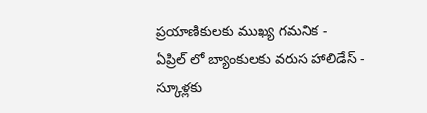ప్రయాణికులకు ముఖ్య గమనిక -
ఏప్రిల్ లో బ్యాంకులకు వరుస హాలిడేస్ - స్కూళ్లకు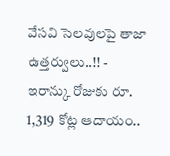వేసవి సెలవులపై తాజా ఉత్తర్వులు..!! -
ఇరాన్కు రోజుకు రూ. 1,319 కోట్ల ఆదాయం..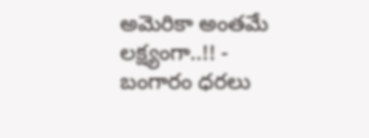అమెరికా అంతమే లక్ష్యంగా..!! -
బంగారం ధరలు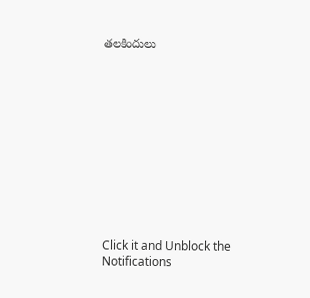తలకిందులు












Click it and Unblock the Notifications